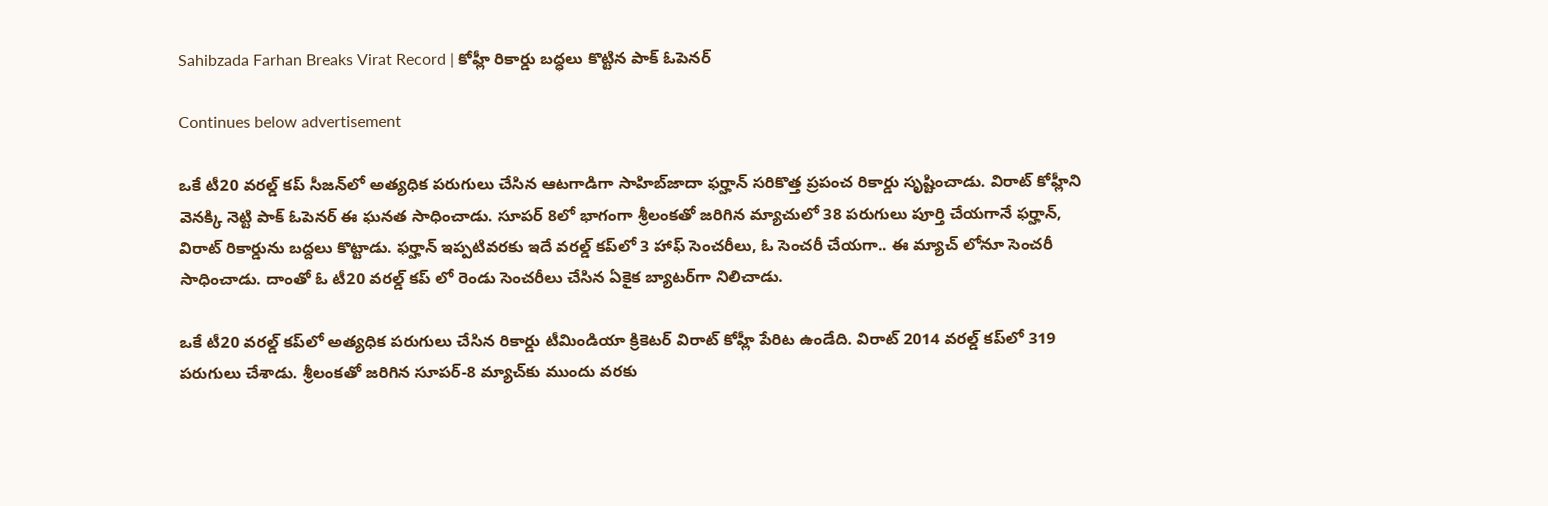Sahibzada Farhan Breaks Virat Record | కోహ్లీ రికార్డు బద్ధలు కొట్టిన పాక్ ఓపెనర్

Continues below advertisement

ఒకే టీ20 వరల్డ్ కప్ సీజన్‌లో అత్యధిక పరుగులు చేసిన ఆటగాడిగా సాహిబ్‌జాదా ఫర్హాన్ సరికొత్త ప్రపంచ రికార్డు సృష్టించాడు. విరాట్ కోహ్లీని వెనక్కి నెట్టి పాక్ ఓపెనర్ ఈ ఘనత సాధించాడు. సూపర్ 8లో భాగంగా శ్రీలంకతో జరిగిన మ్యాచులో 38 పరుగులు పూర్తి చేయగానే ఫర్హాన్, విరాట్ రికార్డును బద్దలు కొట్టాడు. ఫర్హాన్ ఇప్పటివరకు ఇదే వరల్డ్ కప్‌లో 3 హాఫ్ సెంచరీలు, ఓ సెంచరీ చేయగా.. ఈ మ్యాచ్ లోనూ సెంచరీ సాధించాడు. దాంతో ఓ టీ20 వరల్డ్ కప్ లో రెండు సెంచరీలు చేసిన ఏకైక బ్యాటర్‌గా నిలిచాడు.

ఒకే టీ20 వరల్డ్ కప్‌లో అత్యధిక పరుగులు చేసిన రికార్డు టీమిండియా క్రికెటర్ విరాట్ కోహ్లీ పేరిట ఉండేది. విరాట్ 2014 వరల్డ్ కప్‌లో 319 పరుగులు చేశాడు. శ్రీలంకతో జరిగిన సూపర్-8 మ్యాచ్‌కు ముందు వరకు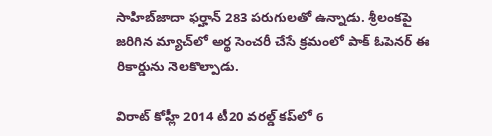సాహిబ్‌జాదా ఫర్హాన్ 283 పరుగులతో ఉన్నాడు. శ్రీలంకపై జరిగిన మ్యాచ్‌లో అర్థ సెంచరీ చేసే క్రమంలో పాక్ ఓపెనర్ ఈ రికార్డును నెలకొల్పాడు.

విరాట్ కోహ్లీ 2014 టీ20 వరల్డ్ కప్‌లో 6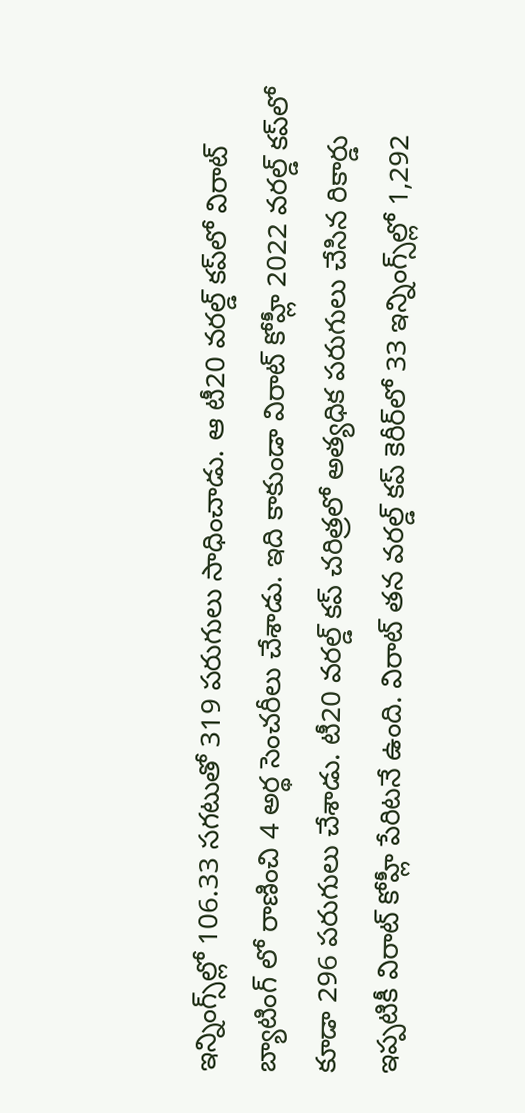ఇన్నింగ్స్‌ల్లో 106.33 సగటుతో 319 పరుగులు సాధించాడు. ఆ టీ20 వరల్డ్ కప్‌లో విరాట్ బ్యాటింగ్ లో రాణించి 4 అర్థ సెంచరీలు చేశాడు. ఇది కాకుండా విరాట్ కోహ్లీ 2022 వరల్డ్ కప్‌లో కూడా 296 పరుగులు చేశాడు. టీ20 వరల్డ్ కప్ చరిత్రలో అత్యధిక పరుగులు చేసిన రికార్డు ఇప్పటికీ విరాట్ కోహ్లీ పేరిటనే ఉంది. విరాట్ తన వరల్డ్ కప్ కెరీర్‌లో 33 ఇన్నింగ్స్‌ల్లో 1,292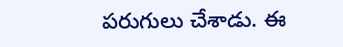పరుగులు చేశాడు. ఈ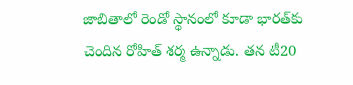జాబితాలో రెండో స్థానంలో కూడా భారత్‌కు చెందిన రోహిత్ శర్మ ఉన్నాడు. తన టీ20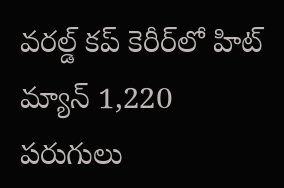వరల్డ్ కప్ కెరీర్‌లో హిట్ మ్యాన్ 1,220 పరుగులు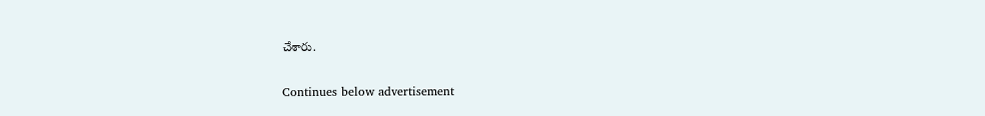చేశారు.

Continues below advertisement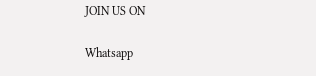JOIN US ON

Whatsapp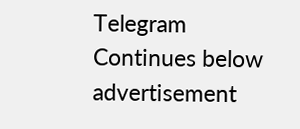Telegram
Continues below advertisement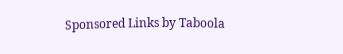Sponsored Links by Taboola